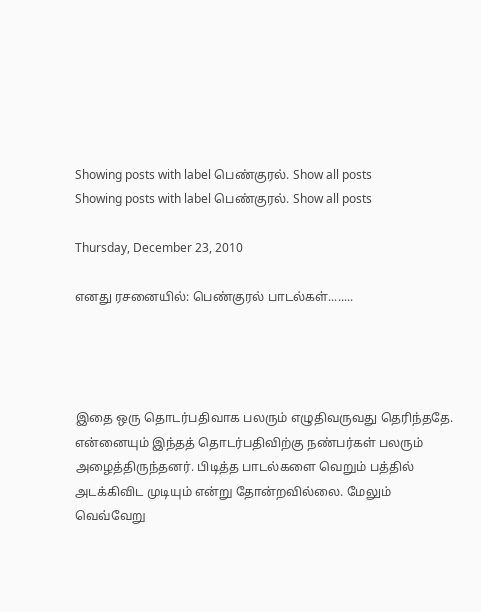Showing posts with label பெண்குரல். Show all posts
Showing posts with label பெண்குரல். Show all posts

Thursday, December 23, 2010

எனது ரசனையில்: பெண்குரல் பாடல்கள்........




இதை ஒரு தொடர்பதிவாக பலரும் எழுதிவருவது தெரிந்ததே. என்னையும் இந்தத் தொடர்பதிவிற்கு நண்பர்கள் பலரும் அழைத்திருந்தனர். பிடித்த பாடல்களை வெறும் பத்தில் அடக்கிவிட முடியும் என்று தோன்றவில்லை. மேலும் வெவ்வேறு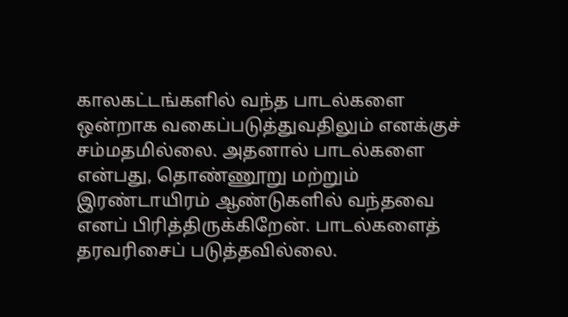காலகட்டங்களில் வந்த பாடல்களை ஒன்றாக வகைப்படுத்துவதிலும் எனக்குச் சம்மதமில்லை. அதனால் பாடல்களை என்பது, தொண்ணூறு மற்றும் இரண்டாயிரம் ஆண்டுகளில் வந்தவை எனப் பிரித்திருக்கிறேன். பாடல்களைத் தரவரிசைப் படுத்தவில்லை.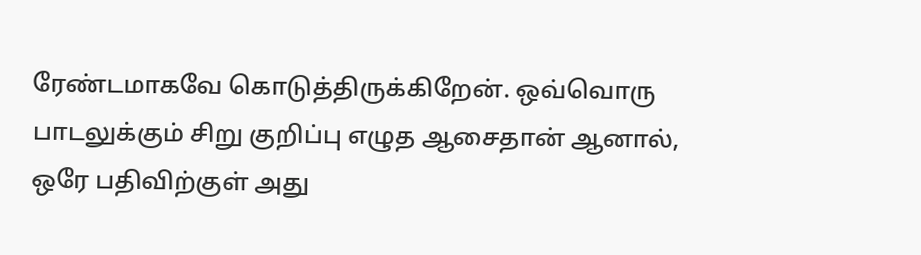ரேண்டமாகவே கொடுத்திருக்கிறேன். ஒவ்வொரு பாடலுக்கும் சிறு குறிப்பு எழுத ஆசைதான் ஆனால், ஒரே பதிவிற்குள் அது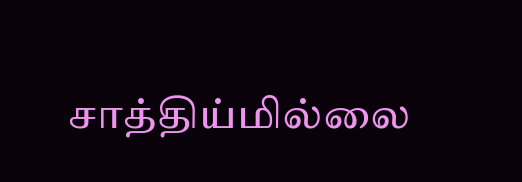சாத்திய்மில்லை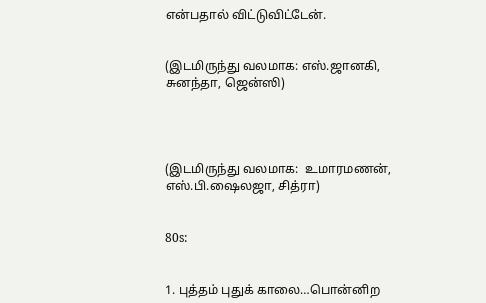என்பதால் விட்டுவிட்டேன்.


(இடமிருந்து வலமாக: எஸ்.ஜானகி, சுனந்தா, ஜென்ஸி)




(இடமிருந்து வலமாக:  உமாரமணன், எஸ்.பி.ஷைலஜா, சித்ரா)


80s:


1. புத்தம் புதுக் காலை…பொன்னிற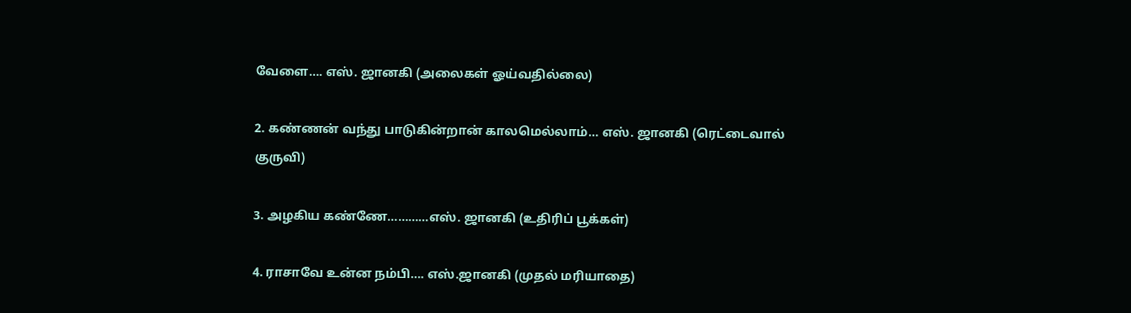வேளை…. எஸ். ஜானகி (அலைகள் ஓய்வதில்லை)

2. கண்ணன் வந்து பாடுகின்றான் காலமெல்லாம்… எஸ். ஜானகி (ரெட்டைவால் குருவி)

3. அழகிய கண்ணே…………எஸ். ஜானகி (உதிரிப் பூக்கள்)

4. ராசாவே உன்ன நம்பி…. எஸ்.ஜானகி (முதல் மரியாதை)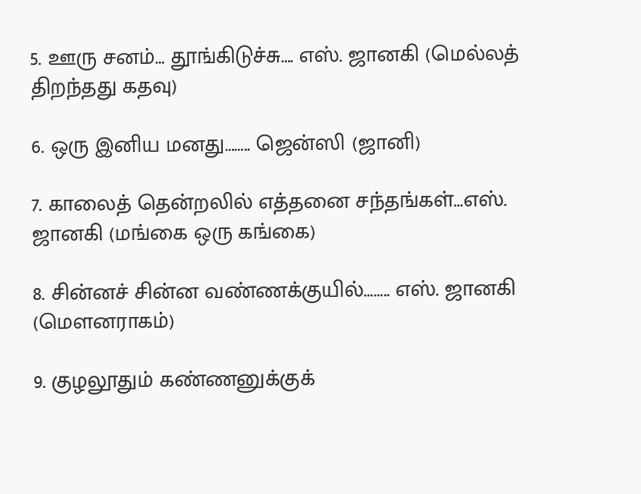5. ஊரு சனம்… தூங்கிடுச்சு…. எஸ். ஜானகி (மெல்லத் திறந்தது கதவு)

6. ஒரு இனிய மனது…….. ஜென்ஸி (ஜானி)

7. காலைத் தென்றலில் எத்தனை சந்தங்கள்…எஸ். ஜானகி (மங்கை ஒரு கங்கை)

8. சின்னச் சின்ன வண்ணக்குயில்…….. எஸ். ஜானகி (மௌனராகம்)

9. குழலூதும் கண்ணனுக்குக்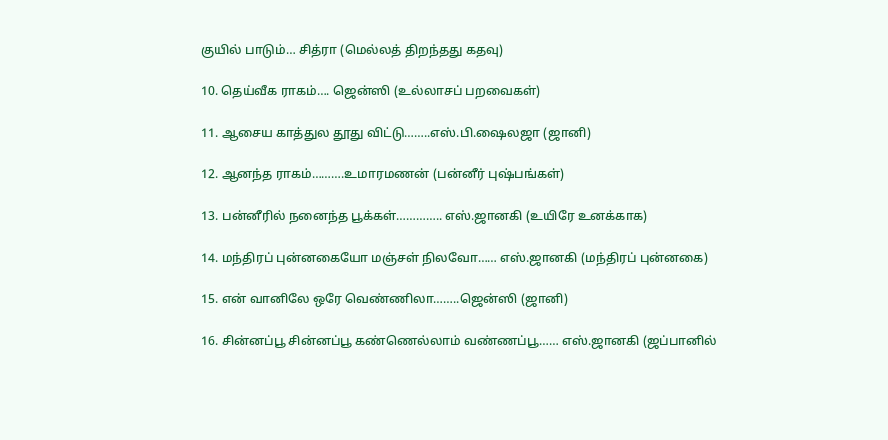குயில் பாடும்… சித்ரா (மெல்லத் திறந்தது கதவு)

10. தெய்வீக ராகம்…. ஜென்ஸி (உல்லாசப் பறவைகள்)

11. ஆசைய காத்துல தூது விட்டு……..எஸ்.பி.ஷைலஜா (ஜானி)

12. ஆனந்த ராகம்……….உமாரமணன் (பன்னீர் புஷ்பங்கள்)

13. பன்னீரில் நனைந்த பூக்கள்………….. எஸ்.ஜானகி (உயிரே உனக்காக)

14. மந்திரப் புன்னகையோ மஞ்சள் நிலவோ…… எஸ்.ஜானகி (மந்திரப் புன்னகை)

15. என் வானிலே ஒரே வெண்ணிலா……..ஜென்ஸி (ஜானி)

16. சின்னப்பூ சின்னப்பூ கண்ணெல்லாம் வண்ணப்பூ…… எஸ்.ஜானகி (ஜப்பானில்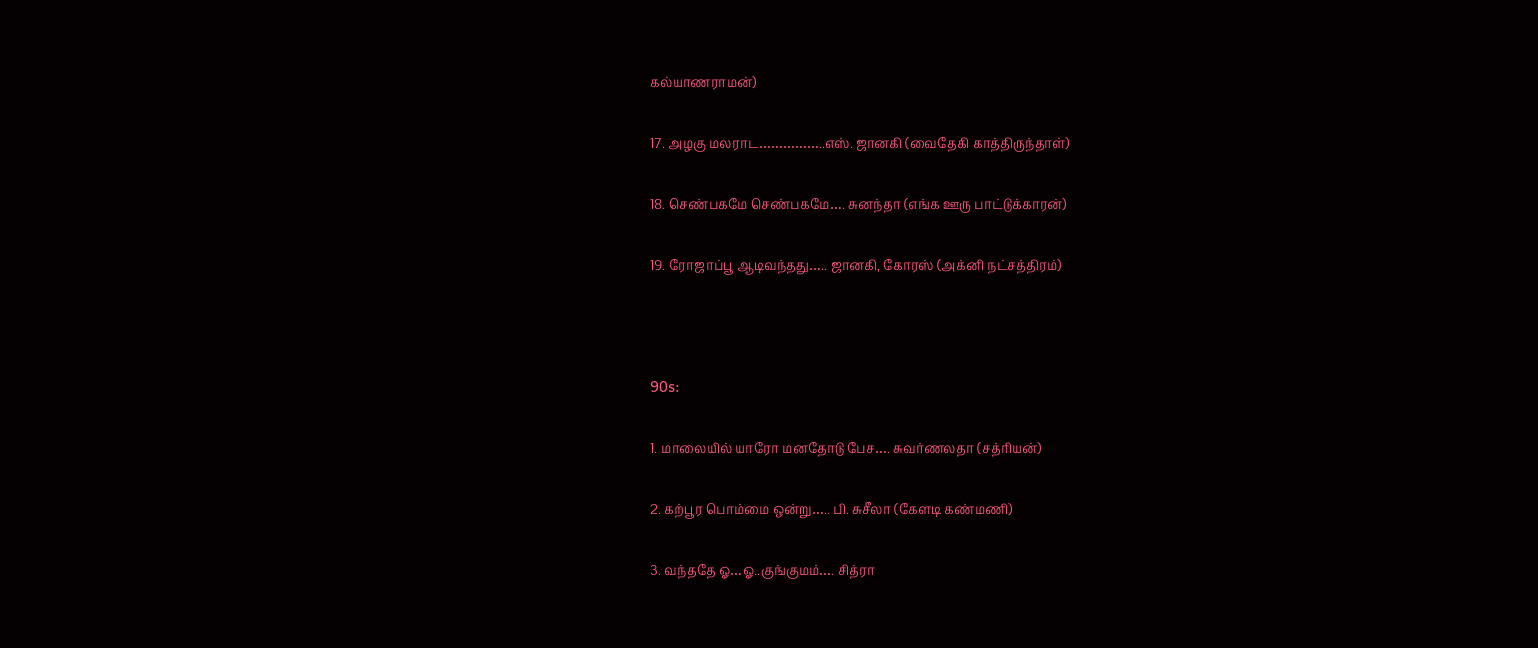கல்யாணராமன்)

17. அழகு மலராட……………..எஸ். ஜானகி (வைதேகி காத்திருந்தாள்)

18. செண்பகமே செண்பகமே…. சுனந்தா (எங்க ஊரு பாட்டுக்காரன்)

19. ரோஜாப்பூ ஆடிவந்தது….. ஜானகி, கோரஸ் (அக்னி நட்சத்திரம்)



90s:

1. மாலையில் யாரோ மனதோடு பேச…. சுவர்ணலதா (சத்ரியன்)

2. கற்பூர பொம்மை ஒன்று….. பி. சுசீலா (கேளடி கண்மணி)

3. வந்ததே ஓ…ஓ..குங்குமம்…. சித்ரா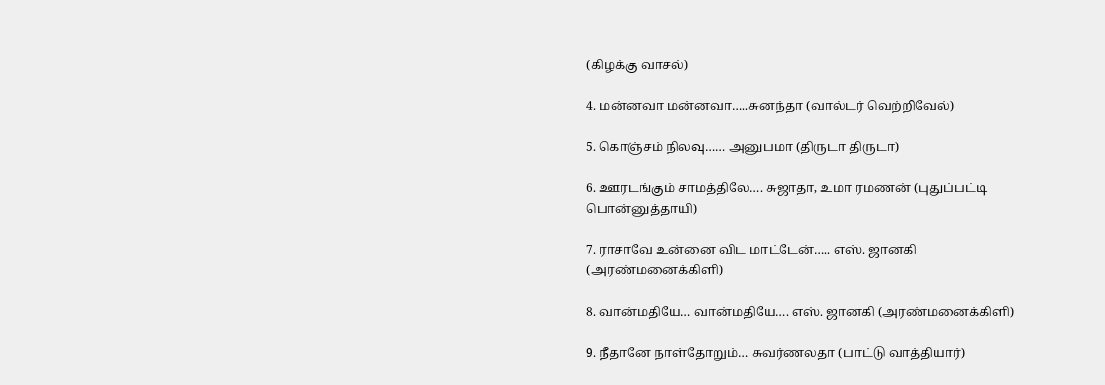(கிழக்கு வாசல்)

4. மன்னவா மன்னவா…..சுனந்தா (வால்டர் வெற்றிவேல்)

5. கொஞ்சம் நிலவு…… அனுபமா (திருடா திருடா)

6. ஊரடங்கும் சாமத்திலே…. சுஜாதா, உமா ரமணன் (புதுப்பட்டி பொன்னுத்தாயி)

7. ராசாவே உன்னை விட மாட்டேன்….. எஸ். ஜானகி (அரண்மனைக்கிளி)

8. வான்மதியே… வான்மதியே…. எஸ். ஜானகி (அரண்மனைக்கிளி)

9. நீதானே நாள்தோறும்… சுவர்ணலதா (பாட்டு வாத்தியார்)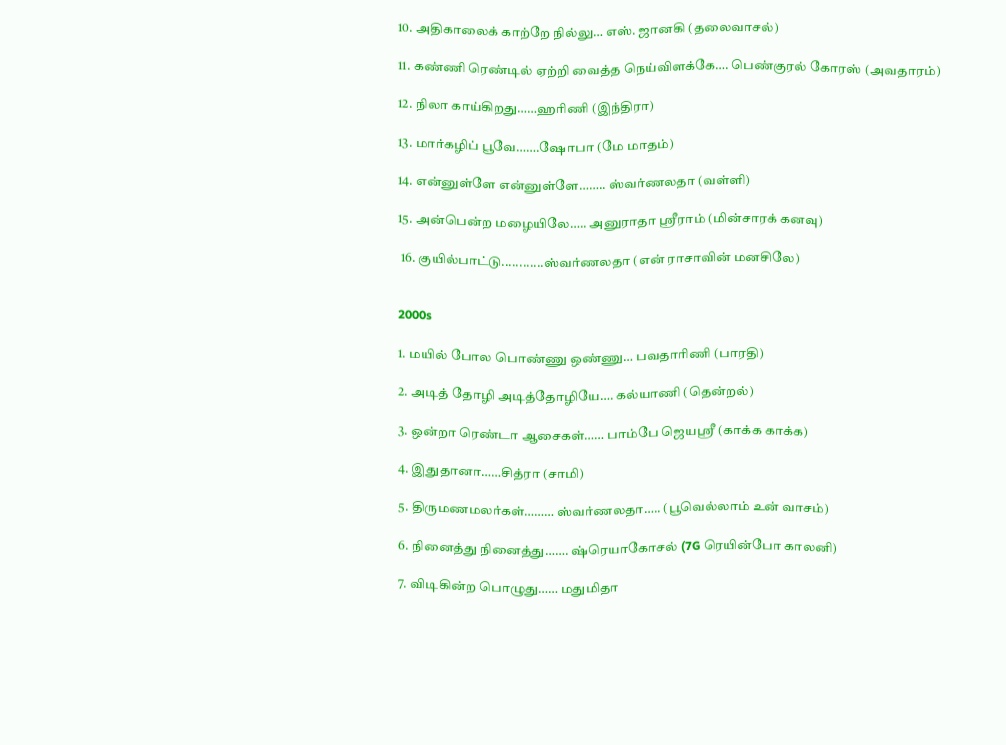10. அதிகாலைக் காற்றே நில்லு… எஸ். ஜானகி (தலைவாசல்)

11. கண்ணி ரெண்டில் ஏற்றி வைத்த நெய்விளக்கே…. பெண்குரல் கோரஸ் (அவதாரம்)

12. நிலா காய்கிறது……ஹரிணி (இந்திரா)

13. மார்கழிப் பூவே…….ஷோபா (மே மாதம்)

14. என்னுள்ளே என்னுள்ளே…….. ஸ்வர்ணலதா (வள்ளி)

15. அன்பென்ற மழையிலே….. அனுராதா ஸ்ரீராம் (மின்சாரக் கனவு)

 16. குயில்பாட்டு............ஸ்வர்ணலதா (என் ராசாவின் மனசிலே)


2000s

1. மயில் போல பொண்ணு ஒண்ணு… பவதாரிணி (பாரதி)

2. அடித் தோழி அடித்தோழியே…. கல்யாணி (தென்றல்)

3. ஒன்றா ரெண்டா ஆசைகள்…… பாம்பே ஜெயஸ்ரீ (காக்க காக்க)

4. இதுதானா……சித்ரா (சாமி)

5. திருமணமலர்கள்……… ஸ்வர்ணலதா….. (பூவெல்லாம் உன் வாசம்)

6. நினைத்து நினைத்து……. ஷ்ரெயாகோசல் (7G ரெயின்போ காலனி)

7. விடிகின்ற பொழுது…… மதுமிதா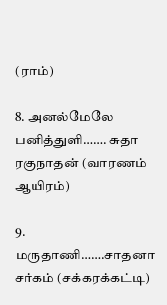(ராம்)

8. அனல்மேலே பனித்துளி……. சுதா ரகுநாதன் (வாரணம் ஆயிரம்)

9. மருதாணி…….சாதனா சர்கம் (சக்கரக்கட்டி)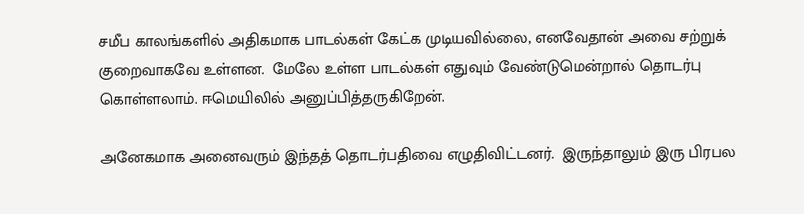சமீப காலங்களில் அதிகமாக பாடல்கள் கேட்க முடியவில்லை, எனவேதான் அவை சற்றுக் குறைவாகவே உள்ளன.  மேலே உள்ள பாடல்கள் எதுவும் வேண்டுமென்றால் தொடர்பு கொள்ளலாம். ஈமெயிலில் அனுப்பித்தருகிறேன்.

அனேகமாக அனைவரும் இந்தத் தொடர்பதிவை எழுதிவிட்டனர்.  இருந்தாலும் இரு பிரபல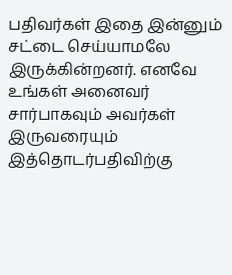பதிவர்கள் இதை இன்னும் சட்டை செய்யாமலே இருக்கின்றனர். எனவே உங்கள் அனைவர் சார்பாகவும் அவர்கள் இருவரையும் இத்தொடர்பதிவிற்கு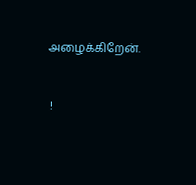அழைக்கிறேன்.


 !